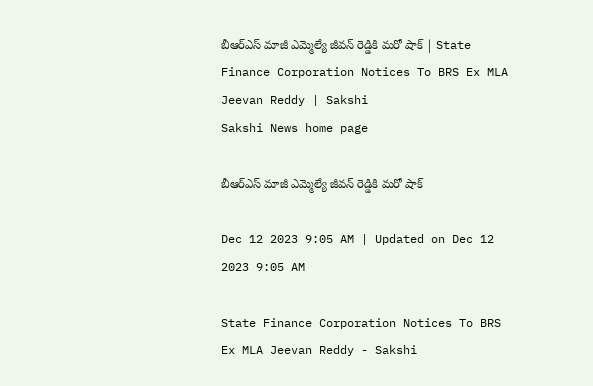బీఆర్‌ఎస్‌ మాజీ ఎమ్మెల్యే జీవన్‌ రెడ్డికి మరో షాక్‌ | State Finance Corporation Notices To BRS Ex MLA Jeevan Reddy | Sakshi
Sakshi News home page

బీఆర్‌ఎస్‌ మాజీ ఎమ్మెల్యే జీవన్‌ రెడ్డికి మరో షాక్‌

Dec 12 2023 9:05 AM | Updated on Dec 12 2023 9:05 AM

State Finance Corporation Notices To BRS Ex MLA Jeevan Reddy - Sakshi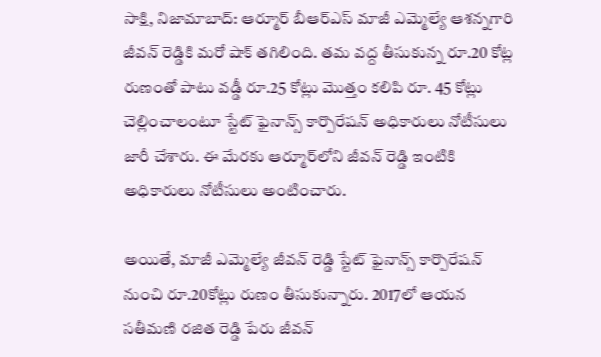సాక్షి, నిజామాబాద్‌: ఆర్మూర్‌ బీఆర్‌ఎస్‌ మాజీ ఎమ్మెల్యే ఆశన్నగారి జీవన్‌ రెడ్డికి మరో షాక్‌ తగిలింది. తమ వద్ద తీసుకున్న రూ.20 కోట్ల రుణంతో పాటు వడ్డీ రూ.25 కోట్లు మొత్తం కలిపి రూ. 45 కోట్లు చెల్లించాలంటూ స్టేట్‌ ఫైనాన్స్‌ కార్పొరేషన్‌ అధికారులు నోటీసులు జారీ చేశారు. ఈ మేరకు ఆర్మూర్‌లోని జీవన్‌ రెడ్డి ఇంటికి అధికారులు నోటీసులు అంటించారు.

అయితే, మాజీ ఎమ్మెల్యే జీవన్‌ రెడ్డి స్టేట్‌ ఫైనాన్స్‌ కార్పొరేషన్‌ నుంచి రూ.20కోట్లు రుణం తీసుకున్నారు. 2017లో ఆయన సతీమణి రజిత రెడ్డి పేరు జీవన్‌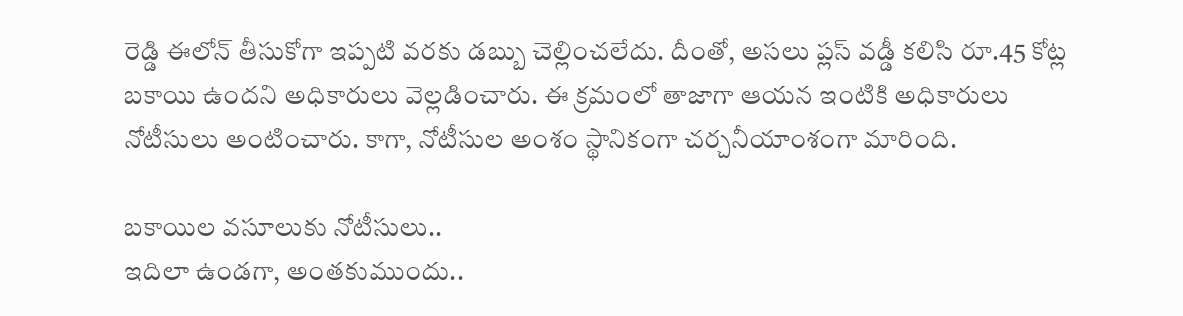రెడ్డి ఈలోన్‌ తీసుకోగా ఇప్పటి వరకు డబ్బు చెల్లించలేదు. దీంతో, అసలు ప్లస్‌ వడ్డీ కలిసి రూ.45 కోట్ల బకాయి ఉందని అధికారులు వెల్లడించారు. ఈ క్రమంలో తాజాగా ఆయన ఇంటికి అధికారులు నోటీసులు అంటించారు. కాగా, నోటీసుల అంశం స్థానికంగా చర్చనీయాంశంగా మారింది.

బకాయిల వసూలుకు నోటీసులు..
ఇదిలా ఉండగా, అంతకుముందు..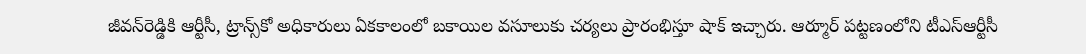జీవన్‌రెడ్డికి ఆర్టీసీ, ట్రాన్స్‌కో అధికారులు ఏకకాలంలో బకాయిల వసూలుకు చర్యలు ప్రారంభిస్తూ షాక్‌ ఇచ్చారు. ఆర్మూర్‌ పట్టణంలోని టీఎస్‌ఆర్టీసీ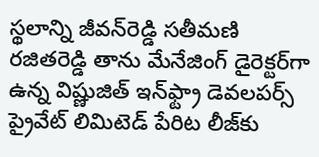స్థలాన్ని జీవన్‌రెడ్డి సతీమణి రజితరెడ్డి తాను మేనేజింగ్‌ డైరెక్టర్‌గా ఉన్న విష్ణుజిత్‌ ఇన్‌ఫ్ట్రా డెవలపర్స్‌ ప్రైవేట్‌ లిమిటెడ్‌ పేరిట లీజ్‌కు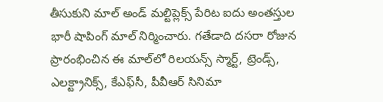తీసుకుని మాల్‌ అండ్‌ మల్టిప్లెక్స్‌ పేరిట ఐదు అంతస్తుల భారీ షాపింగ్‌ మాల్‌ నిర్మించారు. గతేడాది దసరా రోజున ప్రారంభించిన ఈ మాల్‌లో రిలయన్స్‌ స్మార్ట్, ట్రెండ్స్, ఎలక్ట్రానిక్స్, కేఎఫ్‌సీ, పీవీఆర్‌ సినిమా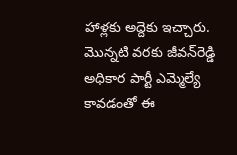హాళ్లకు అద్దెకు ఇచ్చారు. మొన్నటి వరకు జీవన్‌రెడ్డి అధికార పార్టీ ఎమ్మెల్యే కావడంతో ఈ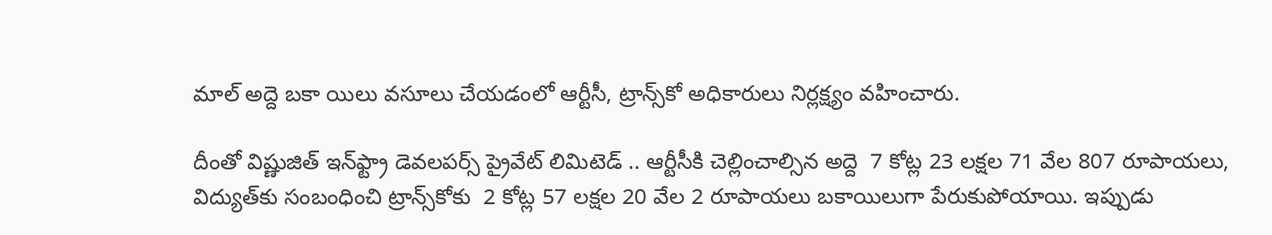మాల్‌ అద్దె బకా యిలు వసూలు చేయడంలో ఆర్టీసీ, ట్రాన్స్‌కో అధికారులు నిర్లక్ష్యం వహించారు.

దీంతో విష్ణుజిత్‌ ఇన్‌ఫ్ట్రా డెవలపర్స్‌ ప్రైవేట్‌ లిమిటెడ్‌ .. ఆర్టీసీకి చెల్లించాల్సిన అద్దె  7 కోట్ల 23 లక్షల 71 వేల 807 రూపాయలు, విద్యుత్‌కు సంబంధించి ట్రాన్స్‌కోకు  2 కోట్ల 57 లక్షల 20 వేల 2 రూపాయలు బకాయిలుగా పేరుకుపోయాయి. ఇప్పుడు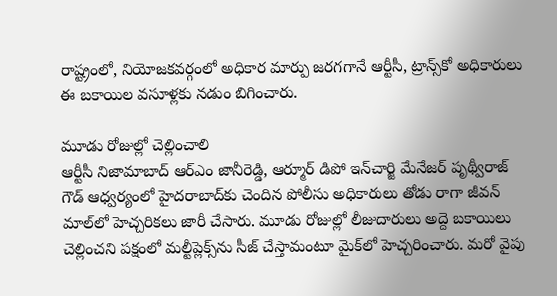రాష్ట్రంలో, నియోజకవర్గంలో అధికార మార్పు జరగగానే ఆర్టీసీ, ట్రాన్స్‌కో అధికారులు ఈ బకాయిల వసూళ్లకు నడుం బిగించారు.

మూడు రోజుల్లో చెల్లించాలి
ఆర్టీసీ నిజామాబాద్‌ ఆర్‌ఎం జానీరెడ్డి, ఆర్మూర్‌ డిపో ఇన్‌చార్జి మేనేజర్‌ పృథ్వీరాజ్‌ గౌడ్‌ ఆధ్వర్యంలో హైదరాబాద్‌కు చెందిన పోలీసు అధికారులు తోడు రాగా జీవన్‌ మాల్‌లో హెచ్చరికలు జారీ చేసారు. మూడు రోజుల్లో లీజుదారులు అద్దె బకాయిలు చెల్లించని పక్షంలో మల్టీప్లెక్స్‌ను సీజ్‌ చేస్తామంటూ మైక్‌లో హెచ్చరించారు. మరో వైపు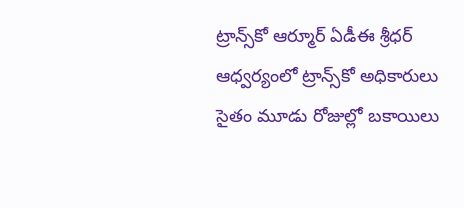ట్రాన్స్‌కో ఆర్మూర్‌ ఏడీఈ శ్రీధర్‌ ఆధ్వర్యంలో ట్రాన్స్‌కో అధికారులు సైతం మూడు రోజుల్లో బకాయిలు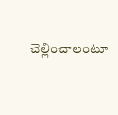చెల్లించాలంటూ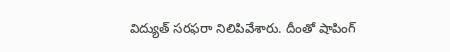విద్యుత్‌ సరఫరా నిలిపివేశారు. దీంతో షాపింగ్‌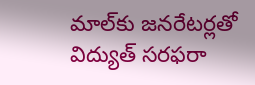మాల్‌కు జనరేటర్లతో విద్యుత్‌ సరఫరా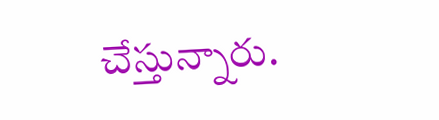చేస్తున్నారు.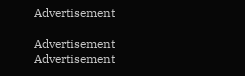Advertisement

Advertisement
Advertisement